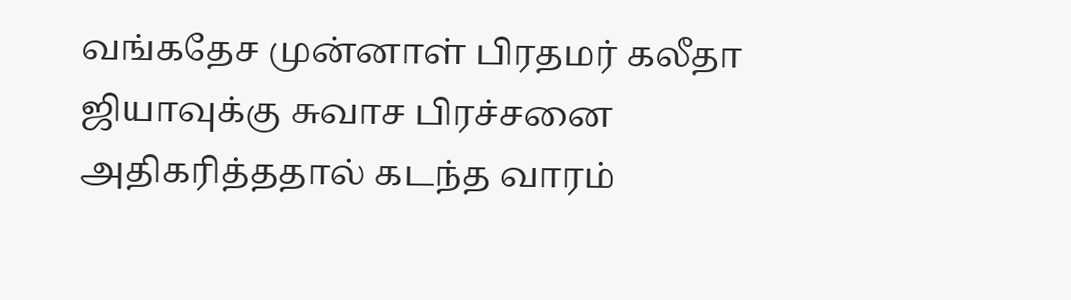வங்கதேச முன்னாள் பிரதமர் கலீதா ஜியாவுக்கு சுவாச பிரச்சனை அதிகரித்ததால் கடந்த வாரம்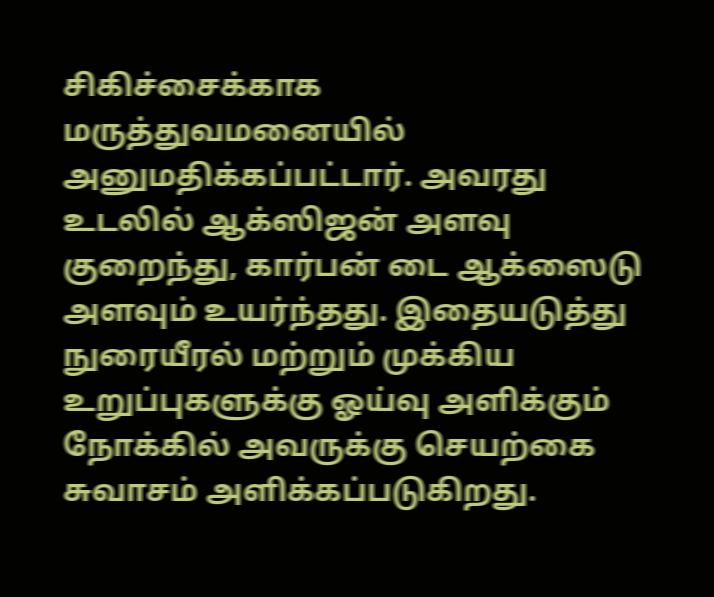சிகிச்சைக்காக மருத்துவமனையில் அனுமதிக்கப்பட்டார். அவரது உடலில் ஆக்ஸிஜன் அளவு குறைந்து, கார்பன் டை ஆக்ஸைடு அளவும் உயர்ந்தது. இதையடுத்து நுரையீரல் மற்றும் முக்கிய உறுப்புகளுக்கு ஓய்வு அளிக்கும் நோக்கில் அவருக்கு செயற்கை சுவாசம் அளிக்கப்படுகிறது.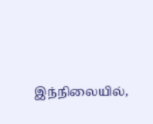இந்நிலையில்,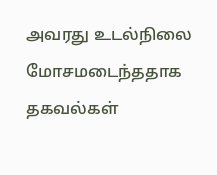அவரது உடல்நிலை மோசமடைந்ததாக தகவல்கள்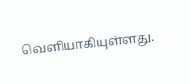வெளியாகியுள்ளது.